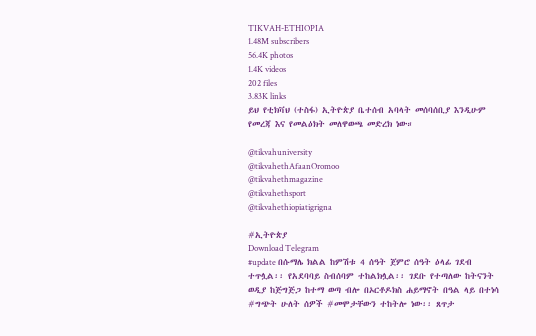TIKVAH-ETHIOPIA
1.48M subscribers
56.4K photos
1.4K videos
202 files
3.83K links
ይህ የቲክቫህ (ተስፋ) ኢትዮጵያ ቤተሰብ አባላት መሰባሰቢያ እንዲሁም የመረጃ እና የመልዕክት መለዋወጫ መድረክ ነው።

@tikvahuniversity
@tikvahethAfaanOromoo
@tikvahethmagazine
@tikvahethsport
@tikvahethiopiatigrigna

#ኢትዮጵያ
Download Telegram
#update በሱማሌ ክልል ከምሽቱ 4 ሰዓት ጀምሮ ሰዓት ዕላፊ ገደብ ተጥሏል፡፡ የአደባባይ ስብሰባም ተከልክሏል፡፡ ገደቡ የተጣለው ከትናንት ወዲያ ከጅግጅጋ ከተማ ወጣ ብሎ በኦርቶዶክስ ሐይማኖት በዓል ላይ በተነሳ #ግጭት ሁለት ሰዎች #መሞታቸውን ተከትሎ ነው፡፡ ጸጥታ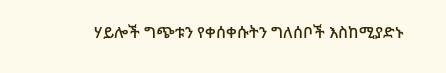ሃይሎች ግጭቱን የቀሰቀሱትን ግለሰቦች እስከሚያድኑ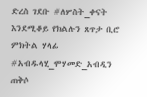ድረስ ገደቡ #ለሦስት_ቀናት እንደሚቆይ የክልሉን ጸጥታ ቢሮ ምክትል ሃላፊ #አብዱላሂ_ሞሃመድ_አብዲን ጠቅሶ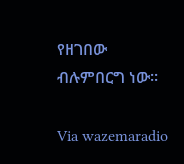የዘገበው ብሉምበርግ ነው፡፡

Via wazemaradio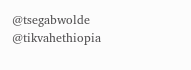@tsegabwolde @tikvahethiopia